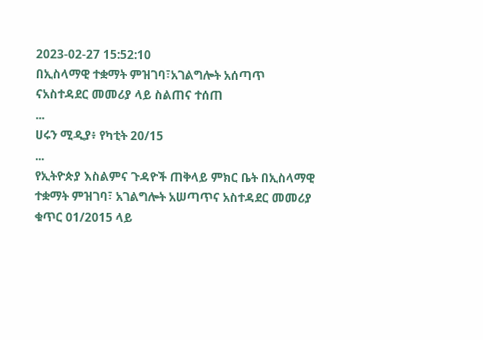2023-02-27 15:52:10
በኢስላማዊ ተቋማት ምዝገባ፣አገልግሎት አሰጣጥ ናአስተዳደር መመሪያ ላይ ስልጠና ተሰጠ
...
ሀሩን ሚዲያ፥ የካቲት 20/15
...
የኢትዮጵያ እስልምና ጉዳዮች ጠቅላይ ምክር ቤት በኢስላማዊ ተቋማት ምዝገባ፣ አገልግሎት አሠጣጥና አስተዳደር መመሪያ ቁጥር 01/2015 ላይ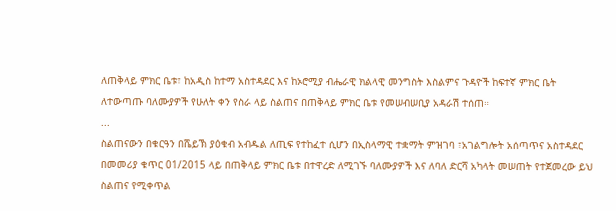ለጠቅላይ ምክር ቤቱ፣ ከአዲስ ከተማ አስተዳደር እና ከኦሮሚያ ብሔራዊ ክልላዊ መንግስት እስልምና ጉዳዮች ከፍተኛ ምክር ቤት ለተውጣጡ ባለሙያዎች የሁለት ቀን የስራ ላይ ስልጠና በጠቅላይ ምክር ቤቱ የመሠብሠቢያ አዳራሽ ተሰጠ።
...
ስልጠናውን በቁርዓን በሼይኽ ያዕቁብ አብዱል ለጢፍ የተከፈተ ሲሆን በኢስላማዊ ተቋማት ምዝገባ ፣አገልግሎት አሰጣጥና አስተዳደር በመመሪያ ቁጥር 01/2015 ላይ በጠቅላይ ምክር ቤቱ በተዋረድ ለሚገኙ ባለሙያዎች እና ለባለ ድርሻ አካላት መሠጠት የተጀመረው ይህ ስልጠና የሚቀጥል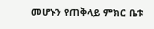መሆኑን የጠቅላይ ምክር ቤቱ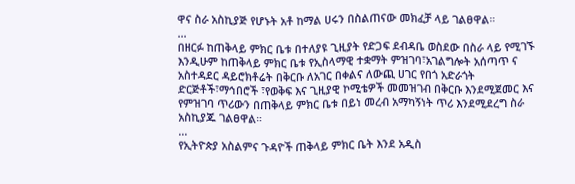ዋና ስራ አስኪያጅ የሆኑት አቶ ከማል ሀሩን በስልጠናው መክፈቻ ላይ ገልፀዋል።
...
በዘርፉ ከጠቅላይ ምክር ቤቱ በተለያዩ ጊዚያት የድጋፍ ደብዳቤ ወስደው በስራ ላይ የሚገኙ እንዲሁም ከጠቅላይ ምክር ቤቱ የኢስላማዊ ተቋማት ምዝገባ፣አገልግሎት አሰጣጥ ና አስተዳደር ዳይሮክቶሬት በቅርቡ ለአገር በቀልና ለውጪ ሀገር የበጎ አድራጎት ድርጅቶች፣ማኅበሮች ፣የወቅፍ እና ጊዚያዊ ኮሚቴዎች መመዝገብ በቅርቡ እንደሚጀመር እና የምዝገባ ጥሪውን በጠቅላይ ምክር ቤቱ በይነ መረብ አማካኝነት ጥሪ እንደሚደረግ ስራ አስኪያጁ ገልፀዋል።
...
የኢትዮጵያ አስልምና ጉዳዮች ጠቅላይ ምክር ቤት እንደ አዲስ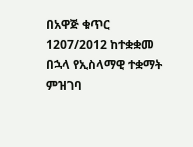በአዋጅ ቁጥር 1207/2012 ከተቋቋመ በኋላ የኢስላማዊ ተቋማት ምዝገባ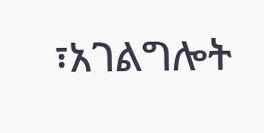፣አገልግሎት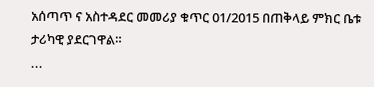አሰጣጥ ና አስተዳደር መመሪያ ቁጥር 01/2015 በጠቅላይ ምክር ቤቱ ታሪካዊ ያደርገዋል።
...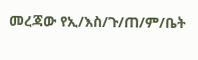መረጃው የኢ/እስ/ጉ/ጠ/ም/ቤት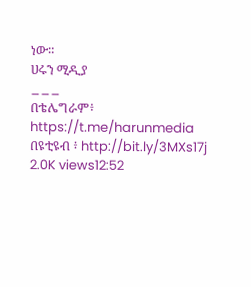ነው።
ሀሩን ሚዲያ
___
በቴሌግራም፥ https://t.me/harunmedia
በዩቲዩብ ፥ http://bit.ly/3MXs17j
2.0K views12:52